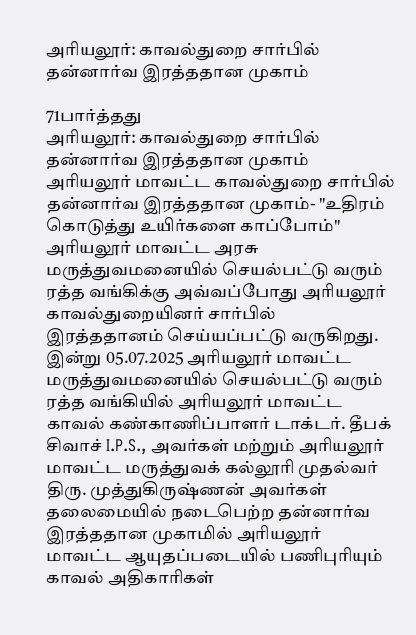அரியலூர்: காவல்துறை சார்பில் தன்னார்வ இரத்ததான முகாம்

71பார்த்தது
அரியலூர்: காவல்துறை சார்பில் தன்னார்வ இரத்ததான முகாம்
அரியலூர் மாவட்ட காவல்துறை சார்பில் தன்னார்வ இரத்ததான முகாம்- "உதிரம் கொடுத்து உயிர்களை காப்போம்" அரியலூர் மாவட்ட அரசு மருத்துவமனையில் செயல்பட்டு வரும் ரத்த வங்கிக்கு அவ்வப்போது அரியலூர் காவல்துறையினர் சார்பில் இரத்ததானம் செய்யப்பட்டு வருகிறது. இன்று 05.07.2025 அரியலூர் மாவட்ட மருத்துவமனையில் செயல்பட்டு வரும் ரத்த வங்கியில் அரியலூர் மாவட்ட காவல் கண்காணிப்பாளர் டாக்டர். தீபக் சிவாச் I.P.S., அவர்கள் மற்றும் அரியலூர் மாவட்ட மருத்துவக் கல்லூரி முதல்வர் திரு. முத்துகிருஷ்ணன் அவர்கள் தலைமையில் நடைபெற்ற தன்னார்வ இரத்ததான முகாமில் அரியலூர் மாவட்ட ஆயுதப்படையில் பணிபுரியும் காவல் அதிகாரிகள்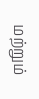மற்றும்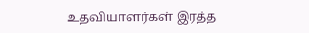உதவியாளர்கள் இரத்த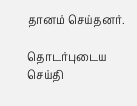தானம் செய்தனர்.

தொடர்புடைய செய்தி